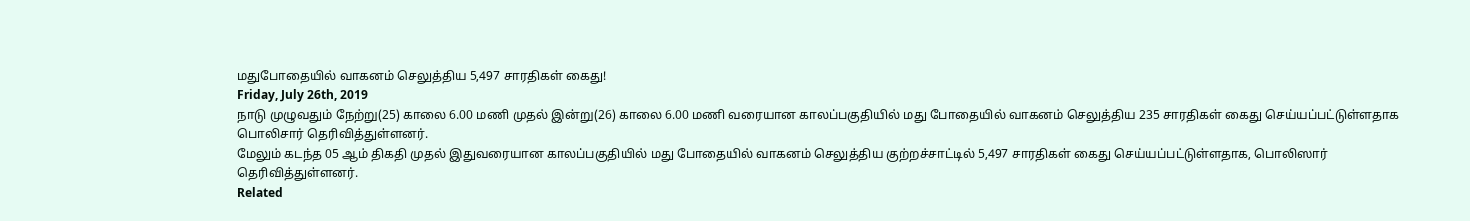மதுபோதையில் வாகனம் செலுத்திய 5,497 சாரதிகள் கைது!
Friday, July 26th, 2019
நாடு முழுவதும் நேற்று(25) காலை 6.00 மணி முதல் இன்று(26) காலை 6.00 மணி வரையான காலப்பகுதியில் மது போதையில் வாகனம் செலுத்திய 235 சாரதிகள் கைது செய்யப்பட்டுள்ளதாக பொலிசார் தெரிவித்துள்ளனர்.
மேலும் கடந்த 05 ஆம் திகதி முதல் இதுவரையான காலப்பகுதியில் மது போதையில் வாகனம் செலுத்திய குற்றச்சாட்டில் 5,497 சாரதிகள் கைது செய்யப்பட்டுள்ளதாக, பொலிஸார் தெரிவித்துள்ளனர்.
Related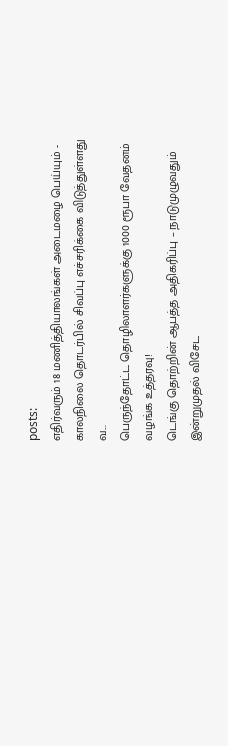posts:
எதிர்வரும் 18 மணித்தியாலங்கள் அடைமழை பெய்யும் - காலநிலை தொடர்பில் சிவப்பு எச்சரிக்கை விடுத்துள்ளது வ...
பெருந்தோட்ட தொழிலாளர்களுக்கு 1000 ரூபா வேதனம் வழங்க உத்தரவு!
டெங்கு தொற்றின் ஆபத்த அதிகரிப்பு – நாடுமுழுவதும் இன்றுமுதல் விசேட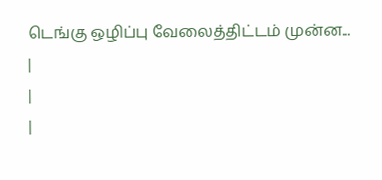டெங்கு ஒழிப்பு வேலைத்திட்டம் முன்ன...
|
|
|